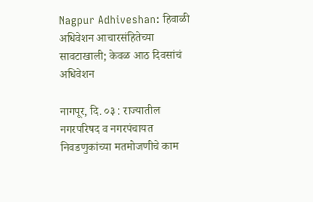Nagpur Adhiveshan: हिवाळी अधिवेशन आचारसंहितेच्या सावटाखाली; केवळ आठ दिवसांचं अधिवेशन

नागपूर, दि. ०३ : राज्यातील नगरपरिषद व नगरपंचायत निवडणुकांच्या मतमोजणीचे काम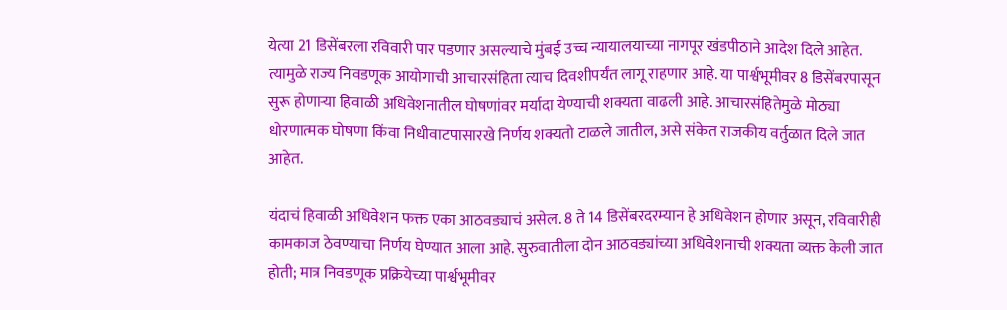येत्या 21 डिसेंबरला रविवारी पार पडणार असल्याचे मुंबई उच्च न्यायालयाच्या नागपूर खंडपीठाने आदेश दिले आहेत. त्यामुळे राज्य निवडणूक आयोगाची आचारसंहिता त्याच दिवशीपर्यंत लागू राहणार आहे. या पार्श्वभूमीवर 8 डिसेंबरपासून सुरू होणाऱ्या हिवाळी अधिवेशनातील घोषणांवर मर्यादा येण्याची शक्यता वाढली आहे. आचारसंहितेमुळे मोठ्या धोरणात्मक घोषणा किंवा निधीवाटपासारखे निर्णय शक्यतो टाळले जातील, असे संकेत राजकीय वर्तुळात दिले जात आहेत.

यंदाचं हिवाळी अधिवेशन फक्त एका आठवड्याचं असेल. 8 ते 14 डिसेंबरदरम्यान हे अधिवेशन होणार असून, रविवारीही कामकाज ठेवण्याचा निर्णय घेण्यात आला आहे. सुरुवातीला दोन आठवड्यांच्या अधिवेशनाची शक्यता व्यक्त केली जात होती; मात्र निवडणूक प्रक्रियेच्या पार्श्वभूमीवर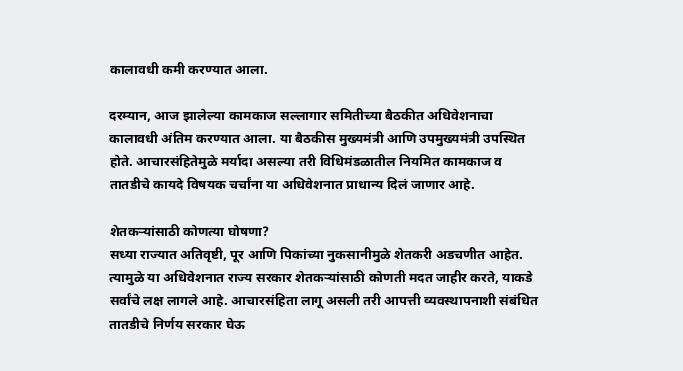कालावधी कमी करण्यात आला.

दरम्यान, आज झालेल्या कामकाज सल्लागार समितीच्या बैठकीत अधिवेशनाचा कालावधी अंतिम करण्यात आला. या बैठकीस मुख्यमंत्री आणि उपमुख्यमंत्री उपस्थित होते. आचारसंहितेमुळे मर्यादा असल्या तरी विधिमंडळातील नियमित कामकाज व तातडीचे कायदे विषयक चर्चांना या अधिवेशनात प्राधान्य दिलं जाणार आहे.

शेतकऱ्यांसाठी कोणत्या घोषणा?
सध्या राज्यात अतिवृष्टी, पूर आणि पिकांच्या नुकसानीमुळे शेतकरी अडचणीत आहेत. त्यामुळे या अधिवेशनात राज्य सरकार शेतकऱ्यांसाठी कोणती मदत जाहीर करते, याकडे सर्वांचे लक्ष लागले आहे. आचारसंहिता लागू असली तरी आपत्ती व्यवस्थापनाशी संबंधित तातडीचे निर्णय सरकार घेऊ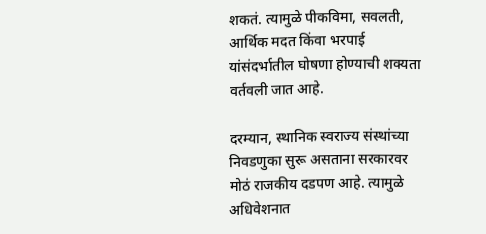शकतं. त्यामुळे पीकविमा, सवलती, आर्थिक मदत किंवा भरपाई यांसंदर्भातील घोषणा होण्याची शक्यता वर्तवली जात आहे.

दरम्यान, स्थानिक स्वराज्य संस्थांच्या निवडणुका सुरू असताना सरकारवर मोठं राजकीय दडपण आहे. त्यामुळे अधिवेशनात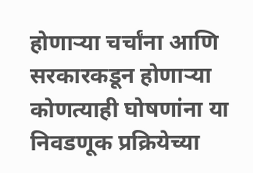होणाऱ्या चर्चांना आणि सरकारकडून होणाऱ्या कोणत्याही घोषणांना या निवडणूक प्रक्रियेच्या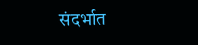संदर्भात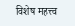विशेष महत्त्व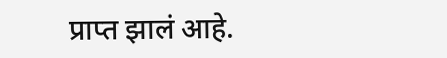प्राप्त झालं आहे.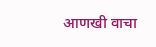आणखी वाचा